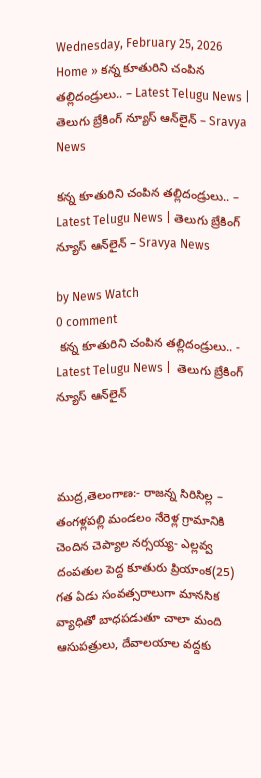Wednesday, February 25, 2026
Home » కన్న కూతురిని చంపిన తల్లిదండ్రులు.. – Latest Telugu News | తెలుగు బ్రేకింగ్ న్యూస్ ఆన్‌లైన్ – Sravya News

కన్న కూతురిని చంపిన తల్లిదండ్రులు.. – Latest Telugu News | తెలుగు బ్రేకింగ్ న్యూస్ ఆన్‌లైన్ – Sravya News

by News Watch
0 comment
 కన్న కూతురిని చంపిన తల్లిదండ్రులు.. - Latest Telugu News |  తెలుగు బ్రేకింగ్ న్యూస్ ఆన్‌లైన్



ముద్ర,తెలంగాణ:- రాజన్న సిరిసిల్ల – తంగళ్లపల్లి మండలం నేరెళ్ల గ్రామానికి చెందిన చెప్యాల నర్సయ్య- ఎల్లవ్వ దంపతుల పెద్ద కూతురు ప్రియాంక(25) గత ఏడు సంవత్సరాలుగా మానసిక వ్యాధితో బాధపడుతూ చాలా మంది ఆసుపత్రులు, దేవాలయాల వద్దకు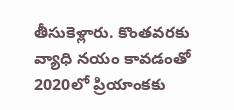తీసుకెళ్లారు. కొంతవరకు వ్యాధి నయం కావడంతో 2020లో ప్రియాంకకు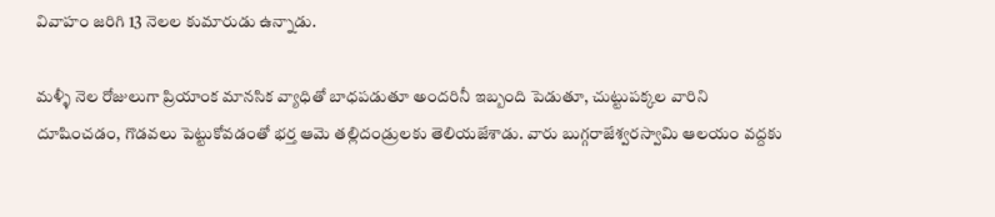వివాహం జరిగి 13 నెలల కుమారుడు ఉన్నాడు.

మళ్ళీ నెల రోజులుగా ప్రియాంక మానసిక వ్యాధితో బాధపడుతూ అందరినీ ఇబ్బంది పెడుతూ, చుట్టుపక్కల వారిని దూషించడం, గొడవలు పెట్టుకోవడంతో భర్త ఆమె తల్లిదండ్రులకు తెలియజేశాడు. వారు బుగ్గరాజేశ్వరస్వామి ఆలయం వద్దకు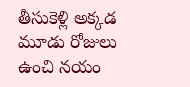తీసుకెళ్లి అక్కడ మూడు రోజులు ఉంచి నయం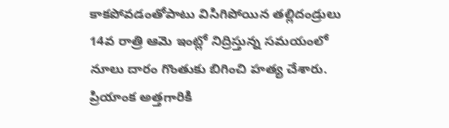కాకపోవడంతోపాటు విసిగిపోయిన తల్లిదండ్రులు 14వ రాత్రి ఆమె ఇంట్లో నిద్రిస్తున్న సమయంలో నూలు దారం గొంతుకు బిగించి హత్య చేశారు. ప్రియాంక అత్తగారికి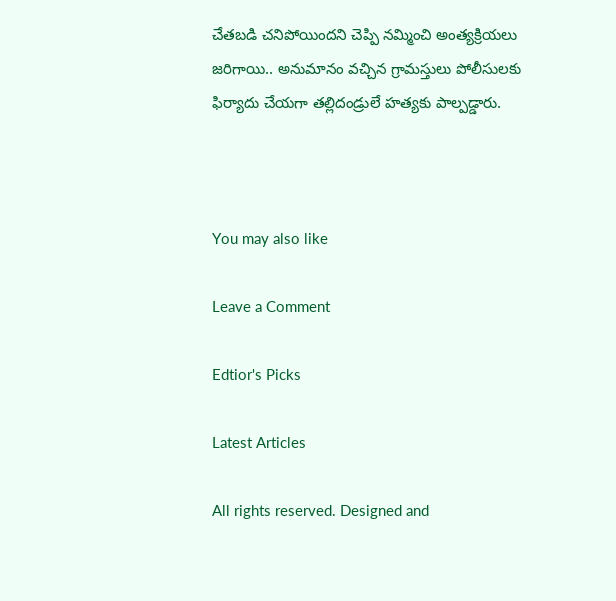చేతబడి చనిపోయిందని చెప్పి నమ్మించి అంత్యక్రియలు జరిగాయి.. అనుమానం వచ్చిన గ్రామస్తులు పోలీసులకు ఫిర్యాదు చేయగా తల్లిదండ్రులే హత్యకు పాల్పడ్డారు.



You may also like

Leave a Comment

Edtior's Picks

Latest Articles

All rights reserved. Designed and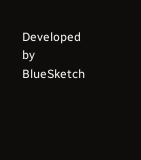Developed by  BlueSketch